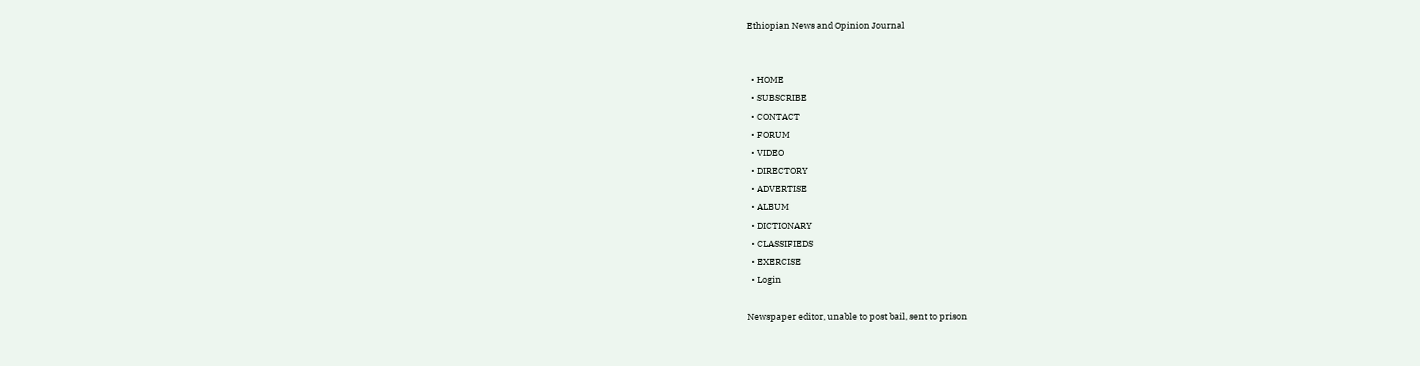Ethiopian News and Opinion Journal


  • HOME
  • SUBSCRIBE
  • CONTACT
  • FORUM
  • VIDEO
  • DIRECTORY
  • ADVERTISE
  • ALBUM
  • DICTIONARY
  • CLASSIFIEDS
  • EXERCISE
  • Login

Newspaper editor, unable to post bail, sent to prison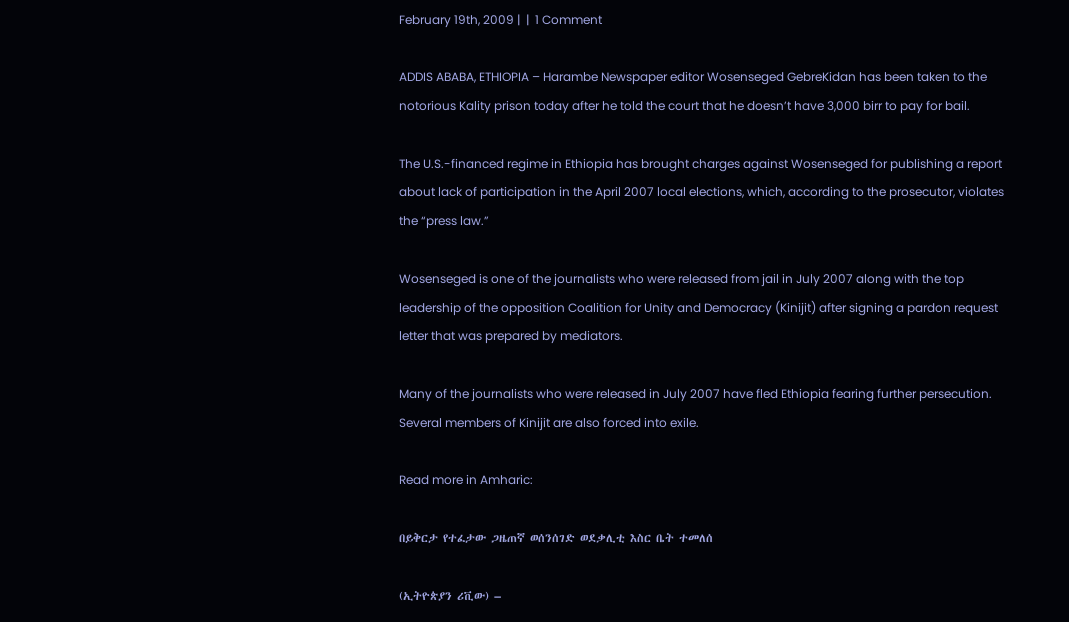February 19th, 2009 |  |  1 Comment

ADDIS ABABA, ETHIOPIA – Harambe Newspaper editor Wosenseged GebreKidan has been taken to the notorious Kality prison today after he told the court that he doesn’t have 3,000 birr to pay for bail.

The U.S.-financed regime in Ethiopia has brought charges against Wosenseged for publishing a report about lack of participation in the April 2007 local elections, which, according to the prosecutor, violates the “press law.”

Wosenseged is one of the journalists who were released from jail in July 2007 along with the top leadership of the opposition Coalition for Unity and Democracy (Kinijit) after signing a pardon request letter that was prepared by mediators.

Many of the journalists who were released in July 2007 have fled Ethiopia fearing further persecution. Several members of Kinijit are also forced into exile.

Read more in Amharic:

በይቅርታ የተፈታው ጋዜጠኛ ወሰንሰገድ ወደቃሊቲ እስር ቤት ተመለሰ

(ኢትዮጵያን ሪቪው) –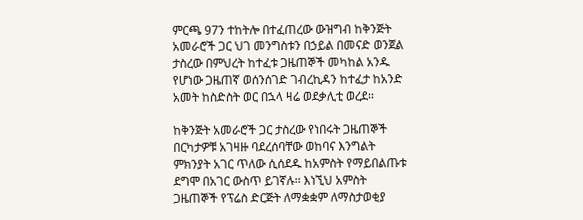ምርጫ 97ን ተከትሎ በተፈጠረው ውዝግብ ከቅንጅት አመራሮች ጋር ህገ መንግስቱን በኃይል በመናድ ወንጀል ታስረው በምህረት ከተፈቱ ጋዜጠኞች መካከል አንዱ የሆነው ጋዜጠኛ ወሰንሰገድ ገብረኪዳን ከተፈታ ከአንድ አመት ከስድስት ወር በኋላ ዛሬ ወደቃሊቲ ወረደ፡፡

ከቅንጅት አመራሮች ጋር ታስረው የነበሩት ጋዜጠኞች በርካታዎቹ አገዛዙ ባደረሰባቸው ወከባና እንግልት ምክንያት አገር ጥለው ሲሰደዱ ከአምስት የማይበልጡቱ ደግሞ በአገር ውስጥ ይገኛሉ፡፡ እነኚህ አምስት ጋዜጠኞች የፕሬስ ድርጅት ለማቋቋም ለማስታወቂያ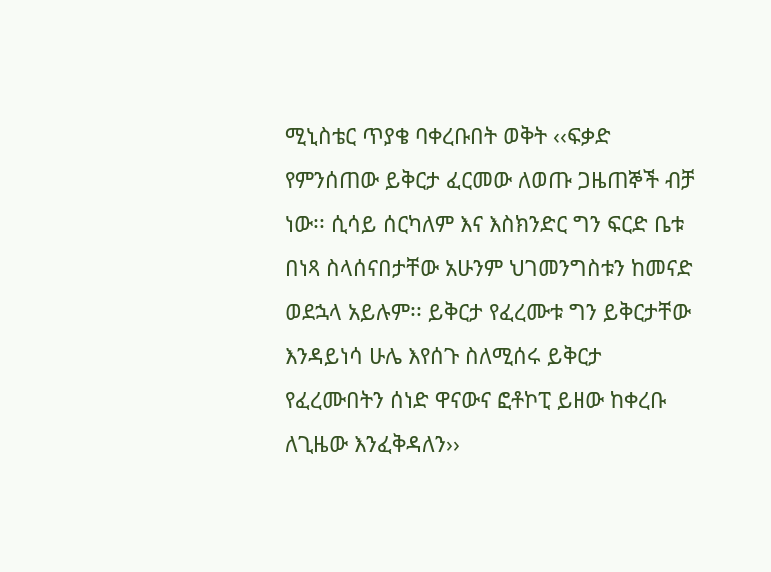ሚኒስቴር ጥያቄ ባቀረቡበት ወቅት ‹‹ፍቃድ የምንሰጠው ይቅርታ ፈርመው ለወጡ ጋዜጠኞች ብቻ ነው፡፡ ሲሳይ ሰርካለም እና እስክንድር ግን ፍርድ ቤቱ በነጻ ስላሰናበታቸው አሁንም ህገመንግስቱን ከመናድ ወደኋላ አይሉም፡፡ ይቅርታ የፈረሙቱ ግን ይቅርታቸው እንዳይነሳ ሁሌ እየሰጉ ስለሚሰሩ ይቅርታ የፈረሙበትን ሰነድ ዋናውና ፎቶኮፒ ይዘው ከቀረቡ ለጊዜው እንፈቅዳለን››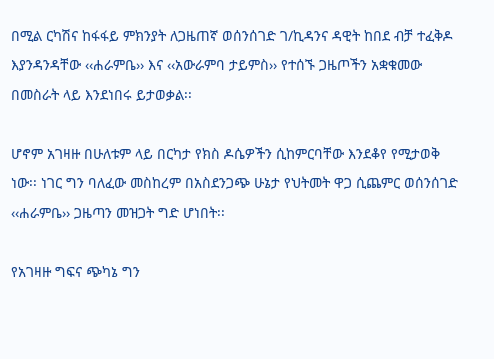በሚል ርካሽና ከፋፋይ ምክንያት ለጋዜጠኛ ወሰንሰገድ ገ/ኪዳንና ዳዊት ከበደ ብቻ ተፈቅዶ እያንዳንዳቸው ‹‹ሐራምቤ›› እና ‹‹አውራምባ ታይምስ›› የተሰኙ ጋዜጦችን አቋቁመው በመስራት ላይ እንደነበሩ ይታወቃል፡፡

ሆኖም አገዛዙ በሁለቱም ላይ በርካታ የክስ ዶሴዎችን ሲከምርባቸው እንደቆየ የሚታወቅ ነው፡፡ ነገር ግን ባለፈው መስከረም በአስደንጋጭ ሁኔታ የህትመት ዋጋ ሲጨምር ወሰንሰገድ ‹‹ሐራምቤ›› ጋዜጣን መዝጋት ግድ ሆነበት፡፡

የአገዛዙ ግፍና ጭካኔ ግን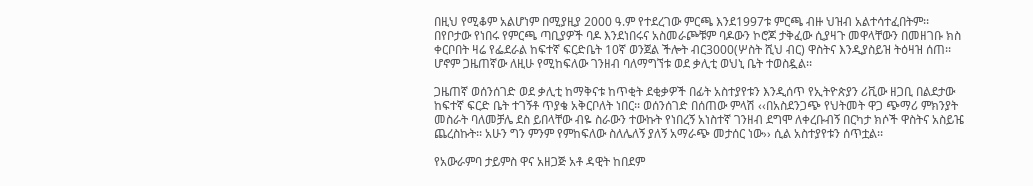በዚህ የሚቆም አልሆነም በሚያዚያ 2000 ዓ.ም የተደረገው ምርጫ እንደ1997ቱ ምርጫ ብዙ ህዝብ አልተሳተፈበትም፡፡ በየቦታው የነበሩ የምርጫ ጣቢያዎች ባዶ እንደነበሩና አስመራጮቹም ባዶውን ኮሮጆ ታቅፈው ሲያዛጉ መዋላቸውን በመዘገቡ ክስ ቀርቦበት ዛሬ የፌደራል ከፍተኛ ፍርድቤት 10ኛ ወንጀል ችሎት ብር3000(ሦስት ሺህ ብር) ዋስትና እንዲያስይዝ ትዕዛዝ ሰጠ፡፡ ሆኖም ጋዜጠኛው ለዚሁ የሚከፍለው ገንዘብ ባለማግኘቱ ወደ ቃሊቲ ወህኒ ቤት ተወስዷል፡፡

ጋዜጠኛ ወሰንሰገድ ወደ ቃሊቲ ከማቅናቱ ከጥቂት ደቂቃዎች በፊት አስተያየቱን እንዲሰጥ የኢትዮጵያን ሪቪው ዘጋቢ በልደታው ከፍተኛ ፍርድ ቤት ተገኝቶ ጥያቄ አቅርቦለት ነበር፡፡ ወሰንሰገድ በሰጠው ምላሽ ‹‹በአስደንጋጭ የህትመት ዋጋ ጭማሪ ምክንያት መስራት ባለመቻሌ ደስ ይበላቸው ብዬ ስራውን ተውኩት የነበረኝ አነስተኛ ገንዘብ ደግሞ ለቀረቡብኝ በርካታ ክሶች ዋስትና አስይዤ ጨረስኩት፡፡ አሁን ግን ምንም የምከፍለው ስለሌለኝ ያለኝ አማራጭ መታሰር ነው›› ሲል አስተያየቱን ሰጥቷል፡፡

የአውራምባ ታይምስ ዋና አዘጋጅ አቶ ዳዊት ከበደም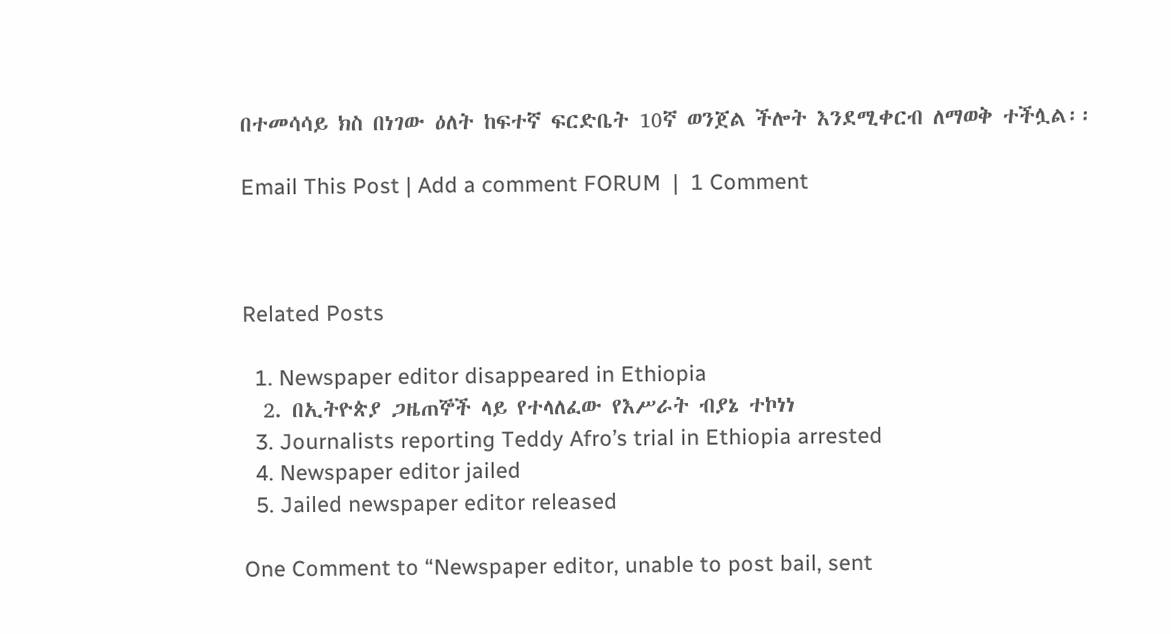በተመሳሳይ ክስ በነገው ዕለት ከፍተኛ ፍርድቤት 10ኛ ወንጀል ችሎት እንደሚቀርብ ለማወቅ ተችሏል፡፡

Email This Post | Add a comment FORUM  |  1 Comment



Related Posts

  1. Newspaper editor disappeared in Ethiopia
  2. በኢትዮጵያ ጋዜጠኞች ላይ የተላለፈው የእሥራት ብያኔ ተኮነነ
  3. Journalists reporting Teddy Afro’s trial in Ethiopia arrested
  4. Newspaper editor jailed
  5. Jailed newspaper editor released

One Comment to “Newspaper editor, unable to post bail, sent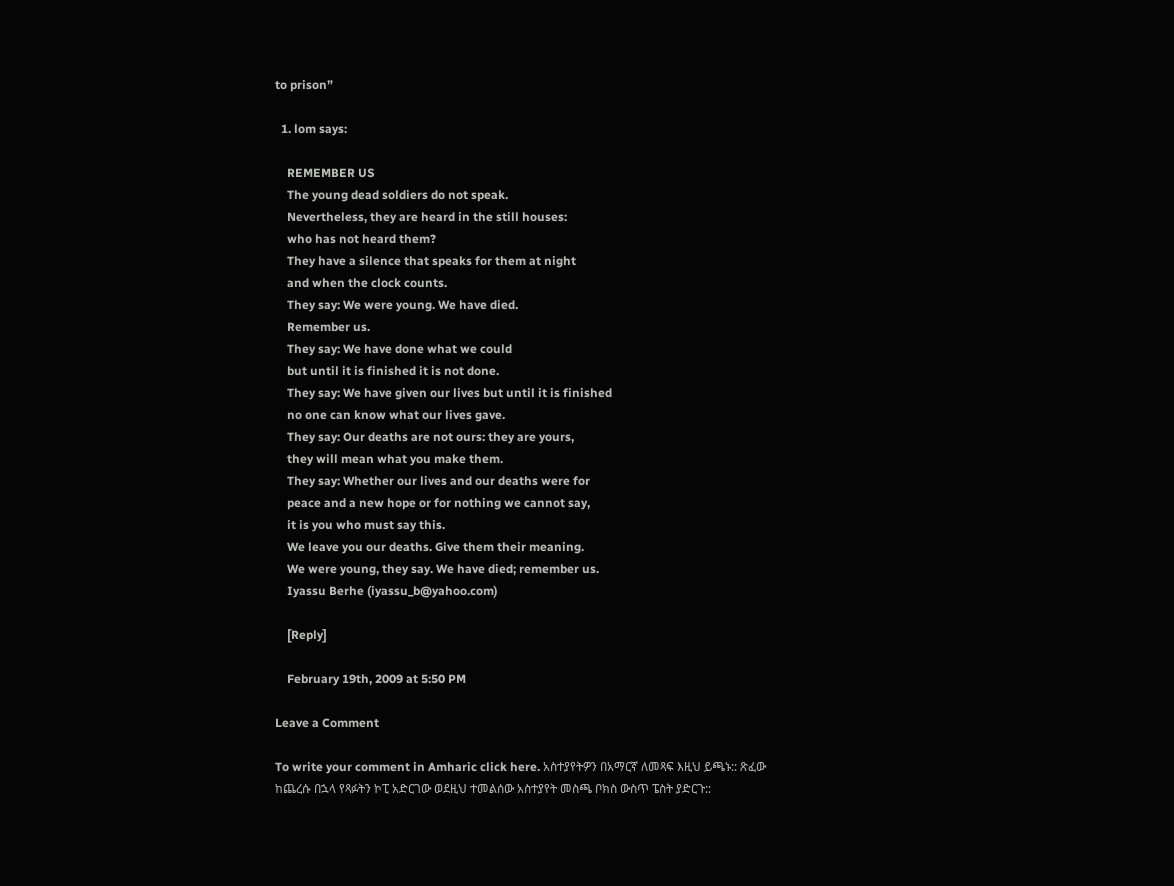to prison”

  1. lom says:

    REMEMBER US
    The young dead soldiers do not speak.
    Nevertheless, they are heard in the still houses:
    who has not heard them?
    They have a silence that speaks for them at night
    and when the clock counts.
    They say: We were young. We have died.
    Remember us.
    They say: We have done what we could
    but until it is finished it is not done.
    They say: We have given our lives but until it is finished
    no one can know what our lives gave.
    They say: Our deaths are not ours: they are yours,
    they will mean what you make them.
    They say: Whether our lives and our deaths were for
    peace and a new hope or for nothing we cannot say,
    it is you who must say this.
    We leave you our deaths. Give them their meaning.
    We were young, they say. We have died; remember us.
    Iyassu Berhe (iyassu_b@yahoo.com)

    [Reply]

    February 19th, 2009 at 5:50 PM

Leave a Comment

To write your comment in Amharic click here. አስተያየትዎን በአማርኛ ለመጻፍ እዚህ ይጫኑ:: ጽፈው ከጨረሱ በኋላ የጻፉትን ኮፒ አድርገው ወደዚህ ተመልሰው አስተያየት መስጫ ቦክስ ውስጥ ፔስት ያድርጉ::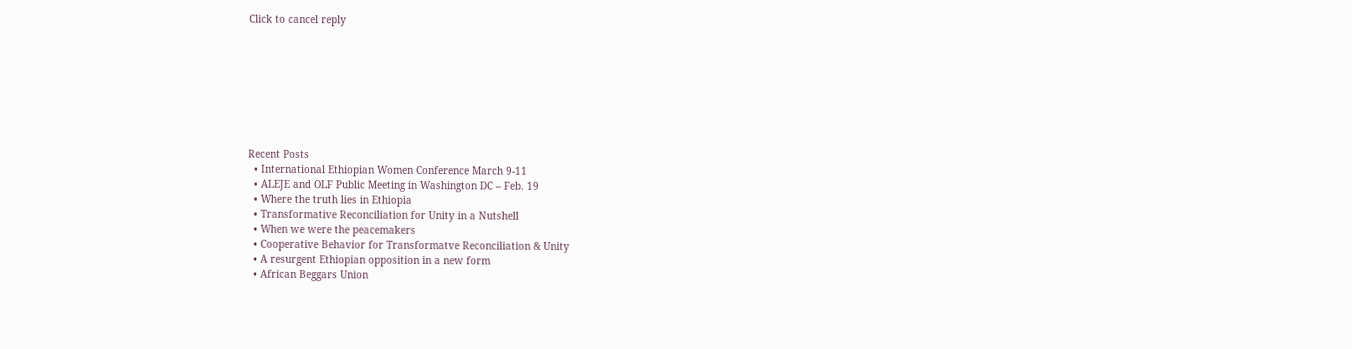Click to cancel reply








Recent Posts
  • International Ethiopian Women Conference March 9-11
  • ALEJE and OLF Public Meeting in Washington DC – Feb. 19
  • Where the truth lies in Ethiopia
  • Transformative Reconciliation for Unity in a Nutshell
  • When we were the peacemakers
  • Cooperative Behavior for Transformatve Reconciliation & Unity
  • A resurgent Ethiopian opposition in a new form
  • African Beggars Union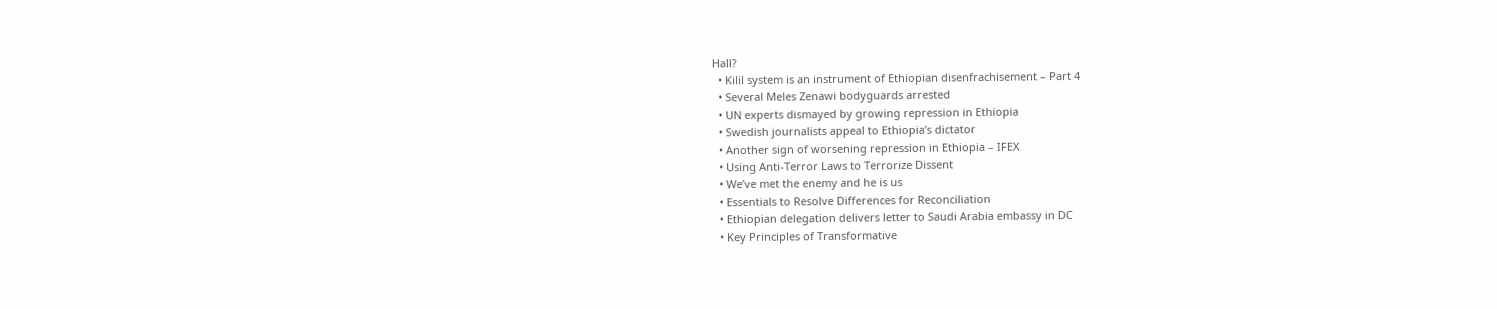Hall?
  • Kilil system is an instrument of Ethiopian disenfrachisement – Part 4
  • Several Meles Zenawi bodyguards arrested
  • UN experts dismayed by growing repression in Ethiopia
  • Swedish journalists appeal to Ethiopia’s dictator
  • Another sign of worsening repression in Ethiopia – IFEX
  • Using Anti-Terror Laws to Terrorize Dissent
  • We’ve met the enemy and he is us
  • Essentials to Resolve Differences for Reconciliation
  • Ethiopian delegation delivers letter to Saudi Arabia embassy in DC
  • Key Principles of Transformative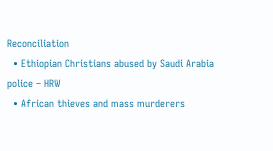Reconciliation
  • Ethiopian Christians abused by Saudi Arabia police – HRW
  • African thieves and mass murderers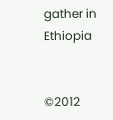gather in Ethiopia


©2012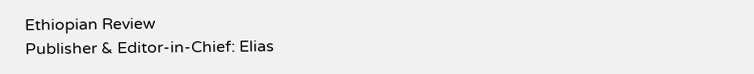Ethiopian Review
Publisher & Editor-in-Chief: Elias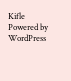Kifle
Powered by WordPress